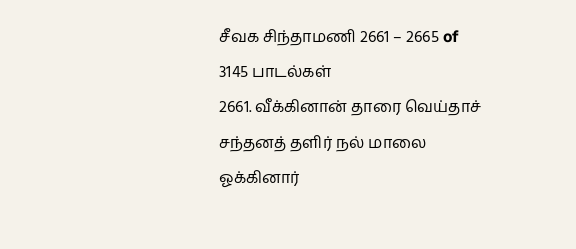சீவக சிந்தாமணி 2661 – 2665 of 3145 பாடல்கள்
2661. வீக்கினான் தாரை வெய்தாச் சந்தனத் தளிர் நல் மாலை
ஓக்கினார்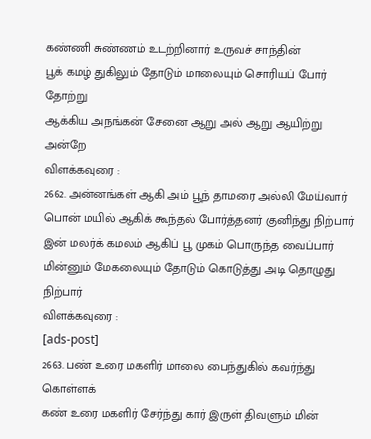கண்ணி சுண்ணம் உடற்றினார் உருவச் சாந்தின்
பூக் கமழ் துகிலும் தோடும் மாலையும் சொரியப் போர் தோற்று
ஆக்கிய அநங்கன் சேனை ஆறு அல் ஆறு ஆயிற்று அன்றே
விளக்கவுரை :
2662. அன்னங்கள் ஆகி அம் பூந் தாமரை அல்லி மேய்வார்
பொன் மயில் ஆகிக் கூந்தல் போர்த்தனர் குனிந்து நிற்பார்
இன் மலர்க் கமலம் ஆகிப் பூ முகம் பொருந்த வைப்பார்
மின்னும் மேகலையும் தோடும் கொடுத்து அடி தொழுது நிற்பார்
விளக்கவுரை :
[ads-post]
2663. பண் உரை மகளிர் மாலை பைந்துகில் கவர்ந்து கொள்ளக்
கண் உரை மகளிர் சேர்ந்து கார் இருள் திவளும் மின்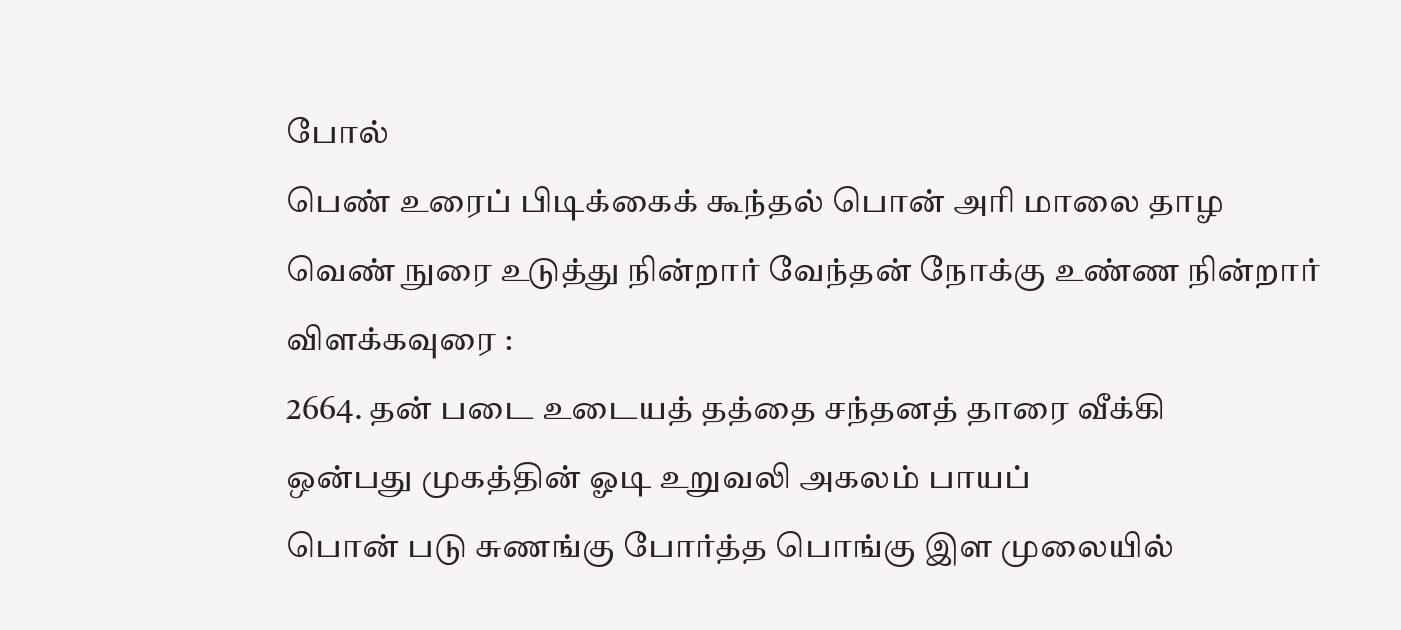போல்
பெண் உரைப் பிடிக்கைக் கூந்தல் பொன் அரி மாலை தாழ
வெண் நுரை உடுத்து நின்றார் வேந்தன் நோக்கு உண்ண நின்றார்
விளக்கவுரை :
2664. தன் படை உடையத் தத்தை சந்தனத் தாரை வீக்கி
ஒன்பது முகத்தின் ஓடி உறுவலி அகலம் பாயப்
பொன் படு சுணங்கு போர்த்த பொங்கு இள முலையில்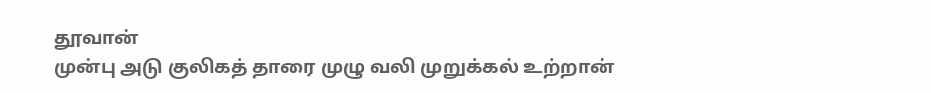தூவான்
முன்பு அடு குலிகத் தாரை முழு வலி முறுக்கல் உற்றான்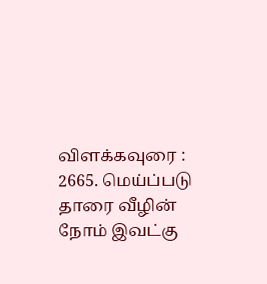விளக்கவுரை :
2665. மெய்ப்படு தாரை வீழின் நோம் இவட்கு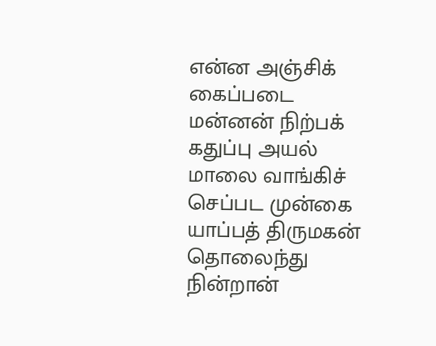என்ன அஞ்சிக்
கைப்படை மன்னன் நிற்பக் கதுப்பு அயல் மாலை வாங்கிச்
செப்பட முன்கை யாப்பத் திருமகன் தொலைந்து நின்றான்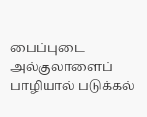பைப்புடை அல்குலாளைப் பாழியால் படுக்கல்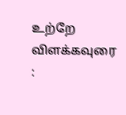உற்றே
விளக்கவுரை :